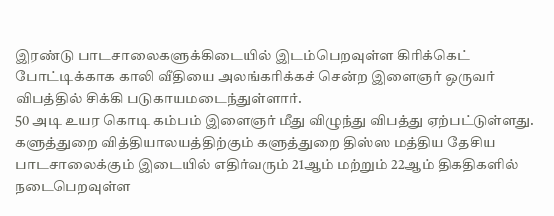இரண்டு பாடசாலைகளுக்கிடையில் இடம்பெறவுள்ள கிரிக்கெட் போட்டிக்காக காலி வீதியை அலங்கரிக்கச் சென்ற இளைஞர் ஒருவர் விபத்தில் சிக்கி படுகாயமடைந்துள்ளார்.
50 அடி உயர கொடி கம்பம் இளைஞர் மீது விழுந்து விபத்து ஏற்பட்டுள்ளது.
களுத்துறை வித்தியாலயத்திற்கும் களுத்துறை திஸ்ஸ மத்திய தேசிய பாடசாலைக்கும் இடையில் எதிர்வரும் 21ஆம் மற்றும் 22ஆம் திகதிகளில் நடைபெறவுள்ள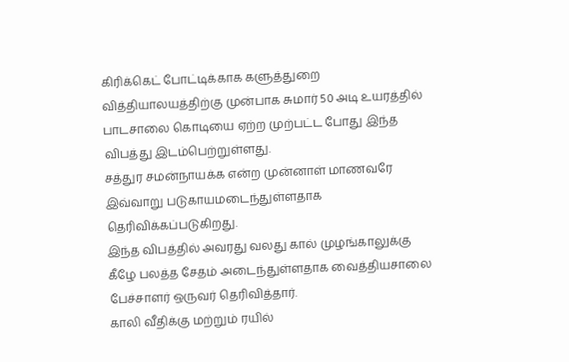கிரிக்கெட் போட்டிக்காக களுத்துறை வித்தியாலயத்திற்கு முன்பாக சுமார் 50 அடி உயரத்தில் பாடசாலை கொடியை ஏற்ற முற்பட்ட போது இந்த விபத்து இடம்பெற்றுள்ளது.
சத்துர சமன்நாயக்க என்ற முன்னாள் மாணவரே இவ்வாறு படுகாயமடைந்துள்ளதாக தெரிவிக்கப்படுகிறது.
இந்த விபத்தில் அவரது வலது கால் முழங்காலுக்கு கீழே பலத்த சேதம் அடைந்துள்ளதாக வைத்தியசாலை பேச்சாளர் ஒருவர் தெரிவித்தார்.
காலி வீதிக்கு மற்றும் ரயில்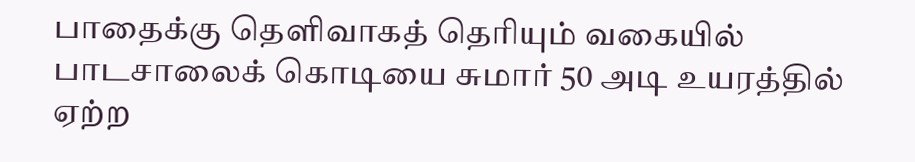பாதைக்கு தெளிவாகத் தெரியும் வகையில் பாடசாலைக் கொடியை சுமார் 50 அடி உயரத்தில் ஏற்ற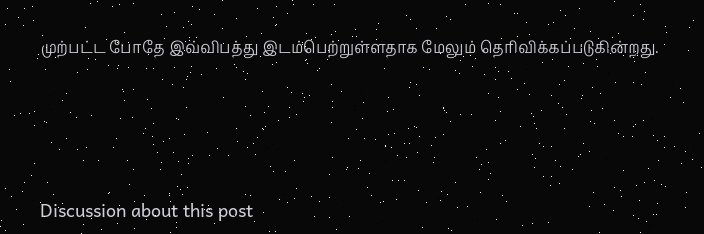முற்பட்ட போதே இவ்விபத்து இடம்பெற்றுள்ளதாக மேலும் தெரிவிக்கப்படுகின்றது.




Discussion about this post